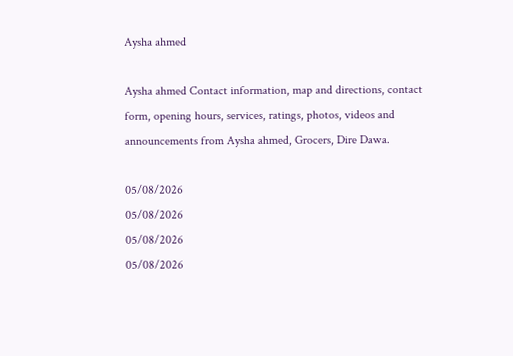Aysha ahmed

Aysha ahmed Contact information, map and directions, contact form, opening hours, services, ratings, photos, videos and announcements from Aysha ahmed, Grocers, Dire Dawa.

05/08/2026
05/08/2026
05/08/2026
05/08/2026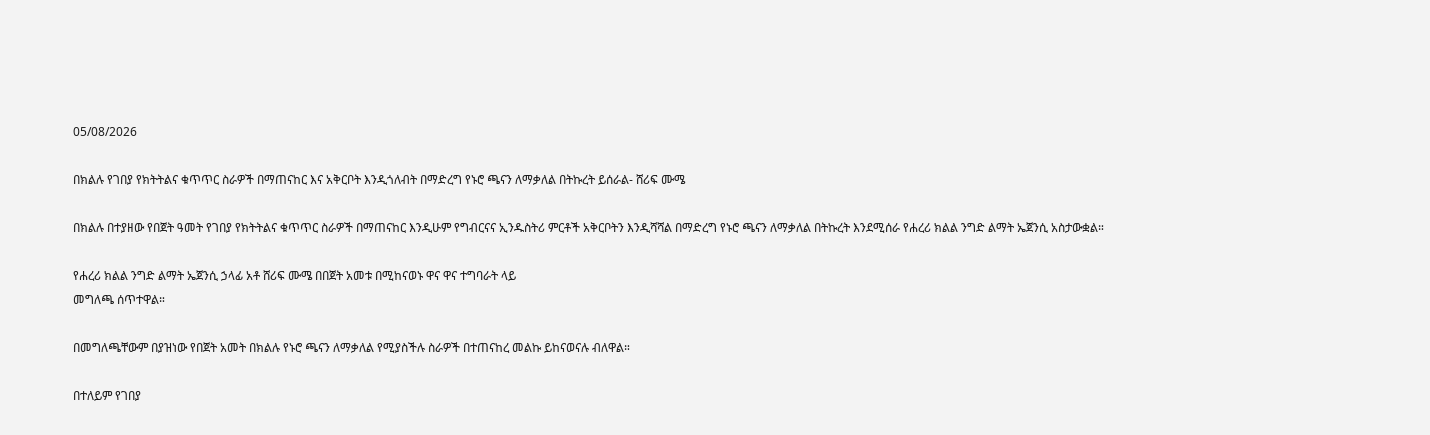05/08/2026

በክልሉ የገበያ የክትትልና ቁጥጥር ስራዎች በማጠናከር እና አቅርቦት እንዲጎለብት በማድረግ የኑሮ ጫናን ለማቃለል በትኩረት ይሰራል- ሸሪፍ ሙሜ

በክልሉ በተያዘው የበጀት ዓመት የገበያ የክትትልና ቁጥጥር ስራዎች በማጠናከር እንዲሁም የግብርናና ኢንዱስትሪ ምርቶች አቅርቦትን እንዲሻሻል በማድረግ የኑሮ ጫናን ለማቃለል በትኩረት እንደሚሰራ የሐረሪ ክልል ንግድ ልማት ኤጀንሲ አስታውቋል።

የሐረሪ ክልል ንግድ ልማት ኤጀንሲ ኃላፊ አቶ ሸሪፍ ሙሜ በበጀት አመቱ በሚከናወኑ ዋና ዋና ተግባራት ላይ
መግለጫ ሰጥተዋል።

በመግለጫቸውም በያዝነው የበጀት አመት በክልሉ የኑሮ ጫናን ለማቃለል የሚያስችሉ ስራዎች በተጠናከረ መልኩ ይከናወናሉ ብለዋል።

በተለይም የገበያ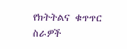የክትትልና ቁጥጥር ስራዎች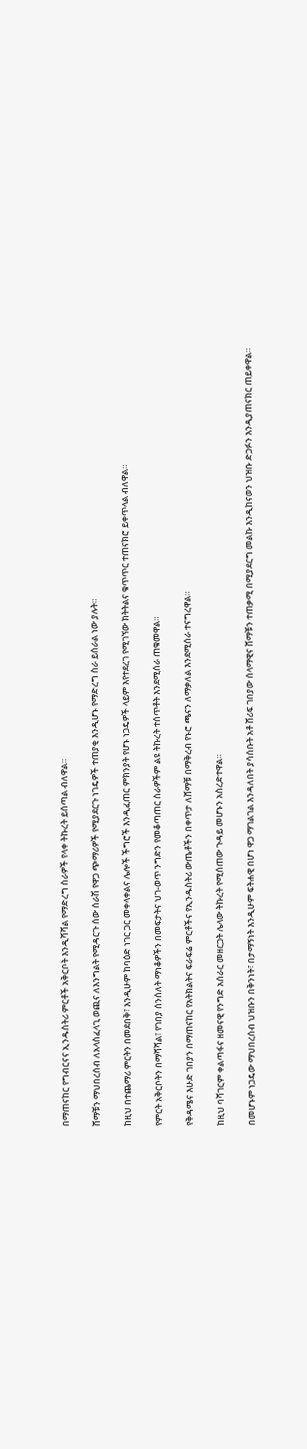በማጠናከር የግብርናና ኢንዱስትሪ ምርቶች አቅርቦት እንዲሻሻል የማድረግ ስራዎች የላቀ ትኩረት ይሰጣል ብለዋል።

ሸማቹን ማህበረሰብ ለአላስፈላጊ ወጪና ለእንግልት የሚዳርጉ ሰው ሰራሽ የዋጋ ጭማሪዎች የሚያደርጉ ነገዴዎች ተጠያቂ እንዲሆኑ የማድረግ ስራ ይሰራል ነው ያሉት።

ከዚህ በተጨማሪ ምርትን በመደበቅ፣ እንዲሁም ከባዕድ ነገር ጋር መቀላቀልና ሌሎች ችግሮች እንዲፈጠር ምክንያት የሆኑ ነጋዴዎች ላይም እየተደረገ የሚገኘው ክትትልና ቁጥጥር ተጠናክሮ ይቀጥላል ብለዋል።

የምርት አቅርቦትን በማሻሻል፣ የገበያ ሰንሰለት ማነቆዎችን በመፍታትና ህገ-ወጥ ንግድን የመቆጣጠር ስራዎችም ልዩ ትኩረት ተሰጥቶት እንደሚሰራ ጠቁመዋል።

የቅዳሜና እሁድ ገበያን በማጠናከር የአትክልትና ፍራፍሬ ምርቶችና የኢንዱስትሪ ውጤቶችን በቀጥታ ለሸማቹ በማቅረብ የኑሮ ጫናን ለማቃለል እንደሚሰራ ተናግረዋል።

ከዚህ ባሻገርም ቀልጣፋና ዘመናዊ የንግድ አሰራር መዘርጋት ሌላው ትኩረት የሚሰጠው ጉዳይ መሆኑን አስረድተዋል።

በመሆኑም ነጋዴው ማህበረሰብ ህዝቡን በቅንነት፣ በታማኝነት እንዲሁም ፍትሐዊ በሆነ ዋጋ ማገልገል እንዳለበት ያሳሰቡት አቶ ሸሪፍ ገበያው ሰላማዊና ሸማቹን ተጠቃሚ በሚያደርግ መልኩ እንዲከናወን ህዝቡ ድጋፉን እንዲያጠናክር ጠይቀዋል።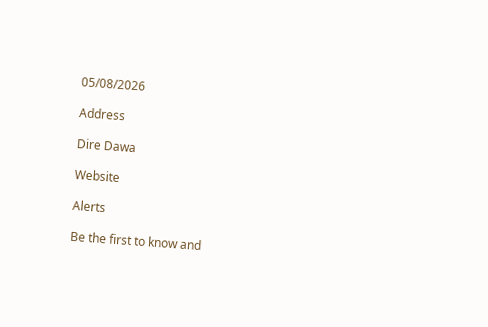05/08/2026

Address

Dire Dawa

Website

Alerts

Be the first to know and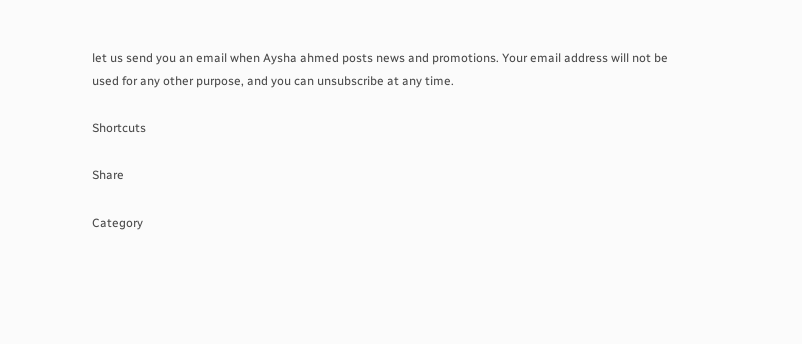let us send you an email when Aysha ahmed posts news and promotions. Your email address will not be used for any other purpose, and you can unsubscribe at any time.

Shortcuts

Share

Category